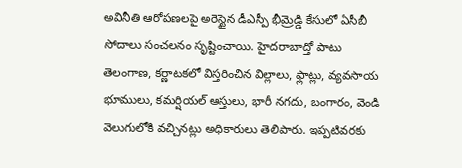అవినీతి ఆరోపణలపై అరెస్టైన డీఎస్పీ భీమ్రెడ్డి కేసులో ఏసీబీ సోదాలు సంచలనం సృష్టించాయి. హైదరాబాద్తో పాటు తెలంగాణ, కర్ణాటకలో విస్తరించిన విల్లాలు, ఫ్లాట్లు, వ్యవసాయ భూములు, కమర్షియల్ ఆస్తులు, భారీ నగదు, బంగారం, వెండి వెలుగులోకి వచ్చినట్లు అధికారులు తెలిపారు. ఇప్పటివరకు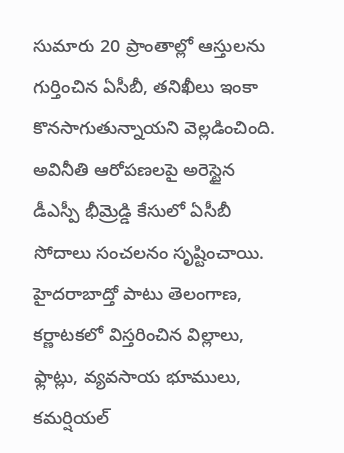సుమారు 20 ప్రాంతాల్లో ఆస్తులను గుర్తించిన ఏసీబీ, తనిఖీలు ఇంకా కొనసాగుతున్నాయని వెల్లడించింది.
అవినీతి ఆరోపణలపై అరెస్టైన డీఎస్పీ భీమ్రెడ్డి కేసులో ఏసీబీ సోదాలు సంచలనం సృష్టించాయి. హైదరాబాద్తో పాటు తెలంగాణ, కర్ణాటకలో విస్తరించిన విల్లాలు, ఫ్లాట్లు, వ్యవసాయ భూములు, కమర్షియల్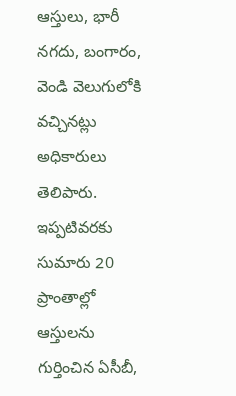ఆస్తులు, భారీ నగదు, బంగారం, వెండి వెలుగులోకి వచ్చినట్లు అధికారులు తెలిపారు. ఇప్పటివరకు సుమారు 20 ప్రాంతాల్లో ఆస్తులను గుర్తించిన ఏసీబీ,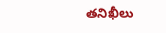తనిఖీలు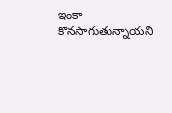ఇంకా కొనసాగుతున్నాయని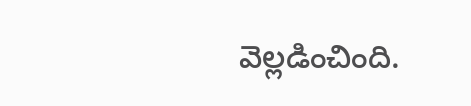వెల్లడించింది.